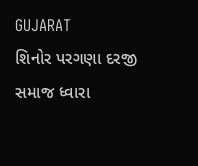GUJARAT
શિનોર પરગણા દરજી સમાજ ધ્વારા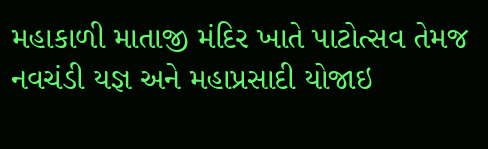મહાકાળી માતાજી મંદિર ખાતે પાટોત્સવ તેમજ નવચંડી યજ્ઞ અને મહાપ્રસાદી યોજાઇ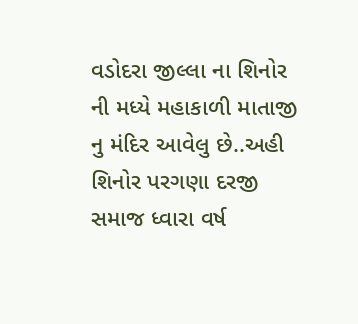વડોદરા જીલ્લા ના શિનોર ની મધ્યે મહાકાળી માતાજી નુ મંદિર આવેલુ છે..અહી શિનોર પરગણા દરજી સમાજ ધ્વારા વર્ષ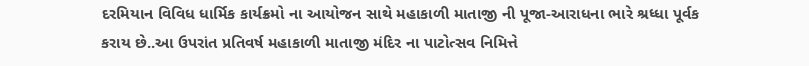દરમિયાન વિવિધ ધાર્મિક કાર્યક્રમો ના આયોજન સાથે મહાકાળી માતાજી ની પૂજા-આરાધના ભારે શ્રધ્ધા પૂર્વક કરાય છે..આ ઉપરાંત પ્રતિવર્ષ મહાકાળી માતાજી મંદિર ના પાટોત્સવ નિમિત્તે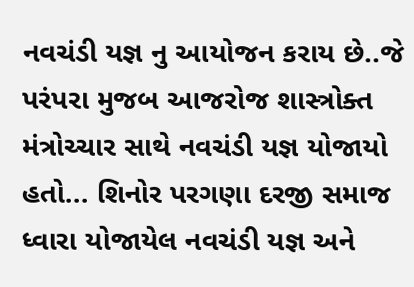નવચંડી યજ્ઞ નુ આયોજન કરાય છે..જે પરંપરા મુજબ આજરોજ શાસ્ત્રોક્ત મંત્રોચ્ચાર સાથે નવચંડી યજ્ઞ યોજાયો હતો... શિનોર પરગણા દરજી સમાજ ધ્વારા યોજાયેલ નવચંડી યજ્ઞ અને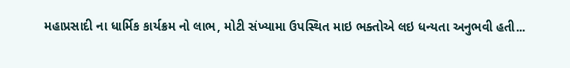મહાપ્રસાદી ના ધાર્મિક કાર્યક્રમ નો લાભ, મોટી સંખ્યામા ઉપસ્થિત માઇ ભક્તોએ લઇ ધન્યતા અનુભવી હતી...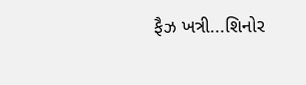ફૈઝ ખત્રી...શિનોર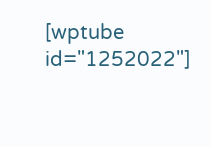[wptube id="1252022"]